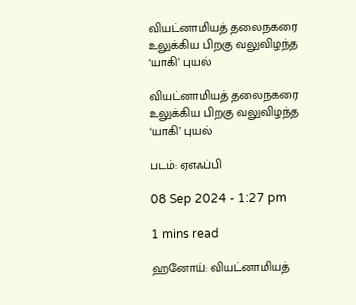வியட்னாமியத் தலைநகரை உலுக்கிய பிறகு வலுவிழந்த ‘யாகி’ புயல்

வியட்னாமியத் தலைநகரை உலுக்கிய பிறகு வலுவிழந்த ‘யாகி’ புயல்

படம்: ஏஎஃப்பி

08 Sep 2024 - 1:27 pm

1 mins read

ஹனோய்: வியட்னாமியத்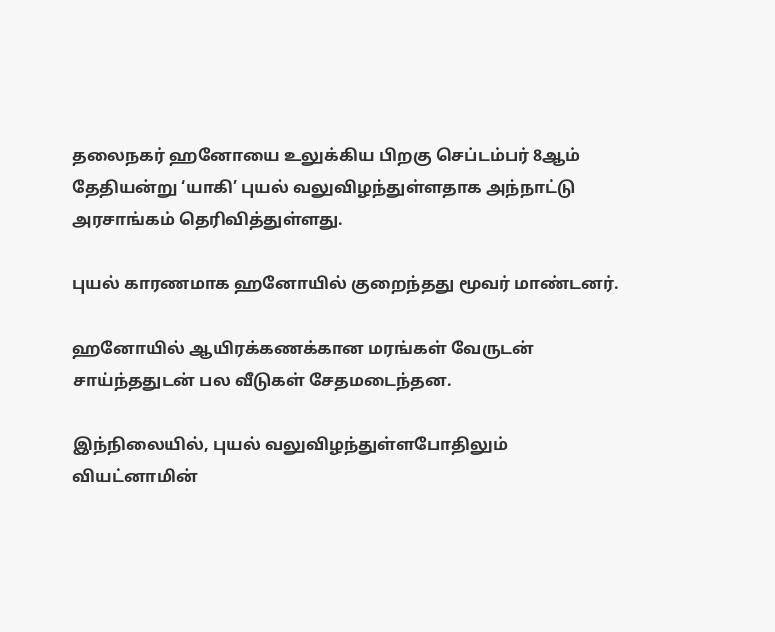தலைநகர் ஹனோயை உலுக்கிய பிறகு செப்டம்பர் 8ஆம் தேதியன்று ‘யாகி’ புயல் வலுவிழந்துள்ளதாக அந்நாட்டு அரசாங்கம் தெரிவித்துள்ளது.

புயல் காரணமாக ஹனோயில் குறைந்தது மூவர் மாண்டனர்.

ஹனோயில் ஆயிரக்கணக்கான மரங்கள் வேருடன் சாய்ந்ததுடன் பல வீடுகள் சேதமடைந்தன.

இந்நிலையில், புயல் வலுவிழந்துள்ளபோதிலும் வியட்னாமின்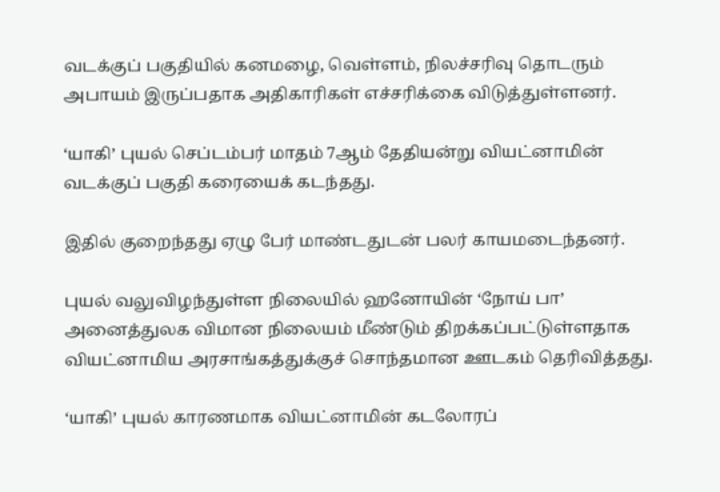வடக்குப் பகுதியில் கனமழை, வெள்ளம், நிலச்சரிவு தொடரும் அபாயம் இருப்பதாக அதிகாரிகள் எச்சரிக்கை விடுத்துள்ளனர்.

‘யாகி’ புயல் செப்டம்பர் மாதம் 7ஆம் தேதியன்று வியட்னாமின் வடக்குப் பகுதி கரையைக் கடந்தது.

இதில் குறைந்தது ஏழு பேர் மாண்டதுடன் பலர் காயமடைந்தனர்.

புயல் வலுவிழந்துள்ள நிலையில் ஹனோயின் ‘நோய் பா’ அனைத்துலக விமான நிலையம் மீண்டும் திறக்கப்பட்டுள்ளதாக வியட்னாமிய அரசாங்கத்துக்குச் சொந்தமான ஊடகம் தெரிவித்தது.

‘யாகி’ புயல் காரணமாக வியட்னாமின் கடலோரப்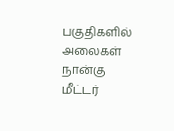பகுதிகளில் அலைகள் நான்கு மீட்டர்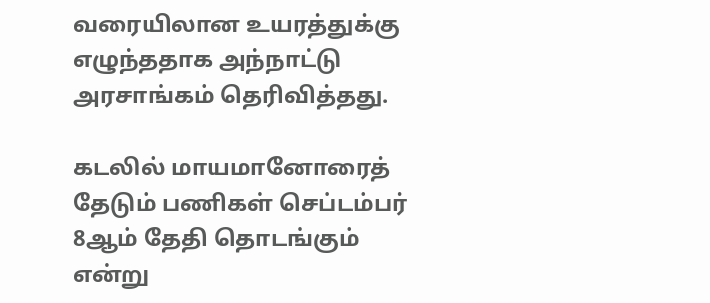வரையிலான உயரத்துக்கு எழுந்ததாக அந்நாட்டு அரசாங்கம் தெரிவித்தது.

கடலில் மாயமானோரைத் தேடும் பணிகள் செப்டம்பர் 8ஆம் தேதி தொடங்கும் என்று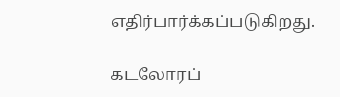எதிர்பார்க்கப்படுகிறது.

கடலோரப்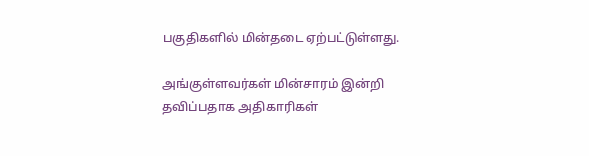பகுதிகளில் மின்தடை ஏற்பட்டுள்ளது.

அங்குள்ளவர்கள் மின்சாரம் இன்றி தவிப்பதாக அதிகாரிகள்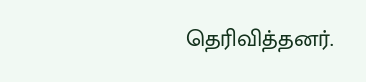தெரிவித்தனர்.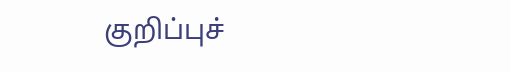குறிப்புச்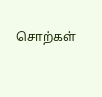சொற்கள்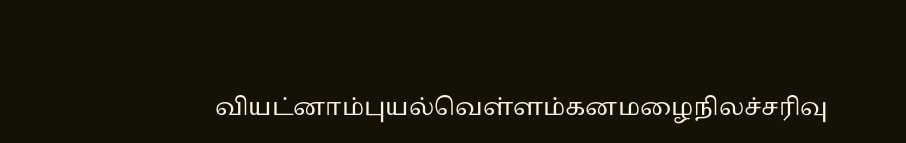வியட்னாம்புயல்வெள்ளம்கனமழைநிலச்சரிவு